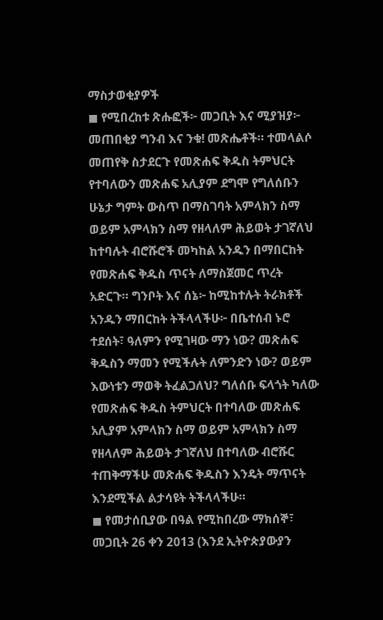ማስታወቂያዎች
◼ የሚበረከቱ ጽሑፎች፦ መጋቢት እና ሚያዝያ፦ መጠበቂያ ግንብ እና ንቁ! መጽሔቶች። ተመላልሶ መጠየቅ ስታደርጉ የመጽሐፍ ቅዱስ ትምህርት የተባለውን መጽሐፍ አሊያም ደግሞ የግለሰቡን ሁኔታ ግምት ውስጥ በማስገባት አምላክን ስማ ወይም አምላክን ስማ የዘላለም ሕይወት ታገኛለህ ከተባሉት ብሮሹሮች መካከል አንዱን በማበርከት የመጽሐፍ ቅዱስ ጥናት ለማስጀመር ጥረት አድርጉ። ግንቦት እና ሰኔ፦ ከሚከተሉት ትራክቶች አንዱን ማበርከት ትችላላችሁ፦ በቤተሰብ ኑሮ ተደሰት፣ ዓለምን የሚገዛው ማን ነው? መጽሐፍ ቅዱስን ማመን የሚችሉት ለምንድን ነው? ወይም እውነቱን ማወቅ ትፈልጋለህ? ግለሰቡ ፍላጎት ካለው የመጽሐፍ ቅዱስ ትምህርት በተባለው መጽሐፍ አሊያም አምላክን ስማ ወይም አምላክን ስማ የዘላለም ሕይወት ታገኛለህ በተባለው ብሮሹር ተጠቅማችሁ መጽሐፍ ቅዱስን እንዴት ማጥናት እንደሚችል ልታሳዩት ትችላላችሁ።
◼ የመታሰቢያው በዓል የሚከበረው ማክሰኞ፣ መጋቢት 26 ቀን 2013 (እንደ ኢትዮጵያውያን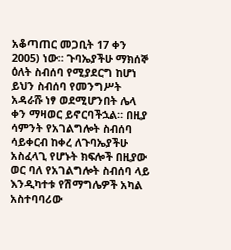አቆጣጠር መጋቢት 17 ቀን 2005) ነው። ጉባኤያችሁ ማክሰኞ ዕለት ስብሰባ የሚያደርግ ከሆነ ይህን ስብሰባ የመንግሥት አዳራሹ ነፃ ወደሚሆንበት ሌላ ቀን ማዛወር ይኖርባችኋል። በዚያ ሳምንት የአገልግሎት ስብሰባ ሳይቀርብ ከቀረ ለጉባኤያችሁ አስፈላጊ የሆኑት ክፍሎች በዚያው ወር ባለ የአገልግሎት ስብሰባ ላይ እንዲካተቱ የሽማግሌዎች አካል አስተባባሪው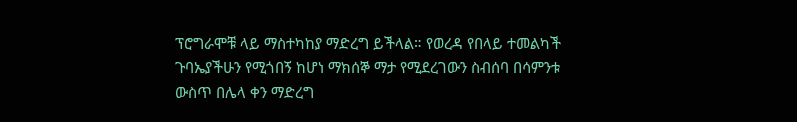ፕሮግራሞቹ ላይ ማስተካከያ ማድረግ ይችላል። የወረዳ የበላይ ተመልካች ጉባኤያችሁን የሚጎበኝ ከሆነ ማክሰኞ ማታ የሚደረገውን ስብሰባ በሳምንቱ ውስጥ በሌላ ቀን ማድረግ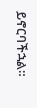ይኖርባችኋል።